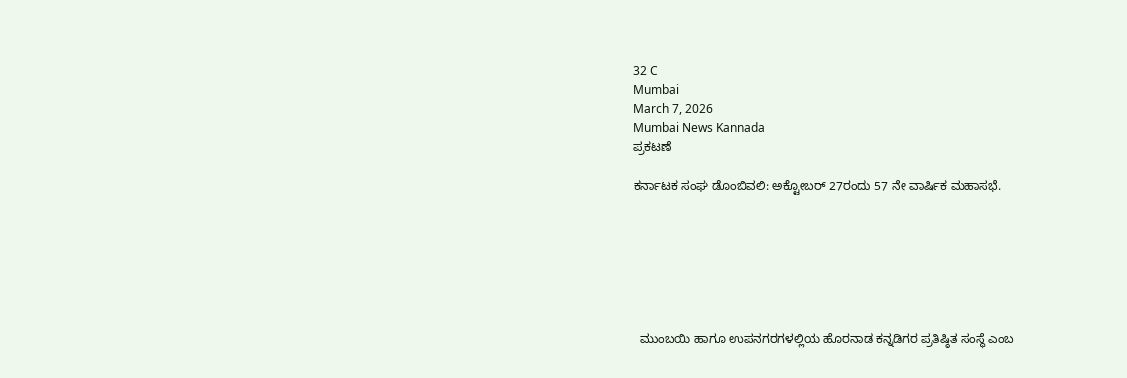32 C
Mumbai
March 7, 2026
Mumbai News Kannada
ಪ್ರಕಟಣೆ

ಕರ್ನಾಟಕ ಸಂಘ ಡೊಂಬಿವಲಿ: ಅಕ್ಟೋಬರ್ 27ರಂದು 57 ನೇ ವಾರ್ಷಿಕ ಮಹಾಸಭೆ.







  ಮುಂಬಯಿ ಹಾಗೂ ಉಪನಗರಗಳಲ್ಲಿಯ ಹೊರನಾಡ ಕನ್ನಡಿಗರ ಪ್ರತಿಷ್ಠಿತ ಸಂಸ್ಥೆ ಎಂಬ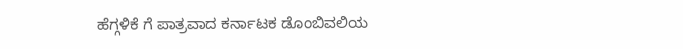ಹೆಗ್ಗಳಿಕೆ ಗೆ ಪಾತ್ರವಾದ ಕರ್ನಾಟಕ ಡೊಂಬಿವಲಿಯ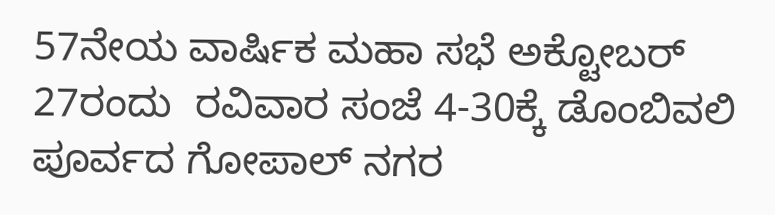57ನೇಯ ವಾರ್ಷಿಕ ಮಹಾ ಸಭೆ ಅಕ್ಟೋಬರ್ 27ರಂದು  ರವಿವಾರ ಸಂಜೆ 4-30ಕ್ಕೆ ಡೊಂಬಿವಲಿ ಪೂರ್ವದ ಗೋಪಾಲ್ ನಗರ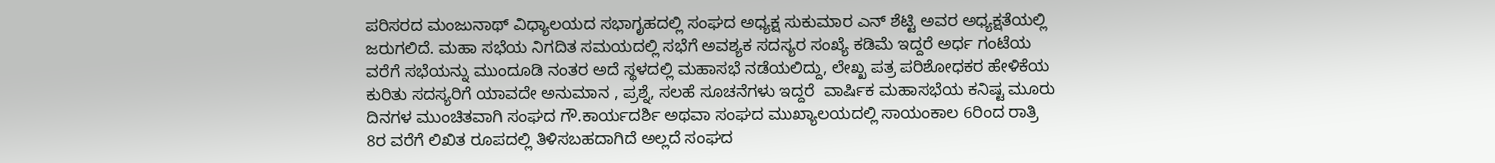ಪರಿಸರದ ಮಂಜುನಾಥ್ ವಿಧ್ಯಾಲಯದ ಸಭಾಗೃಹದಲ್ಲಿ ಸಂಘದ ಅಧ್ಯಕ್ಷ ಸುಕುಮಾರ ಎನ್ ಶೆಟ್ಟಿ ಅವರ ಅಧ್ಯಕ್ಷತೆಯಲ್ಲಿ ಜರುಗಲಿದೆ. ಮಹಾ ಸಭೆಯ ನಿಗದಿತ ಸಮಯದಲ್ಲಿ ಸಭೆಗೆ ಅವಶ್ಯಕ ಸದಸ್ಯರ ಸಂಖ್ಯೆ ಕಡಿಮೆ ಇದ್ದರೆ ಅರ್ಧ ಗಂಟೆಯ ವರೆಗೆ ಸಭೆಯನ್ನು ಮುಂದೂಡಿ ನಂತರ ಅದೆ ಸ್ಥಳದಲ್ಲಿ ಮಹಾಸಭೆ ನಡೆಯಲಿದ್ದು, ಲೇಖ್ಖ ಪತ್ರ ಪರಿಶೋಧಕರ ಹೇಳಿಕೆಯ ಕುರಿತು ಸದಸ್ಯರಿಗೆ ಯಾವದೇ ಅನುಮಾನ , ಪ್ರಶ್ನೆ, ಸಲಹೆ ಸೂಚನೆಗಳು ಇದ್ದರೆ  ವಾರ್ಷಿಕ ಮಹಾಸಭೆಯ ಕನಿಷ್ಟ ಮೂರು ದಿನಗಳ ಮುಂಚಿತವಾಗಿ ಸಂಘದ ಗೌ.ಕಾರ್ಯದರ್ಶಿ ಅಥವಾ ಸಂಘದ ಮುಖ್ಯಾಲಯದಲ್ಲಿ ಸಾಯಂಕಾಲ 6ರಿಂದ ರಾತ್ರಿ 8ರ ವರೆಗೆ ಲಿಖಿತ ರೂಪದಲ್ಲಿ ತಿಳಿಸಬಹದಾಗಿದೆ ಅಲ್ಲದೆ ಸಂಘದ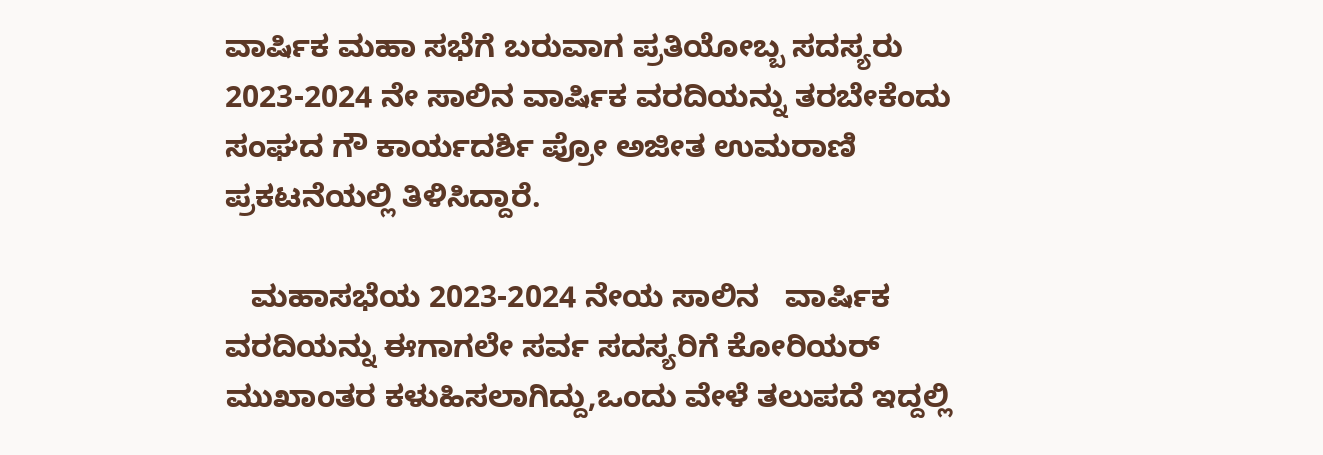ವಾರ್ಷಿಕ ಮಹಾ ಸಭೆಗೆ ಬರುವಾಗ ಪ್ರತಿಯೋಬ್ಬ ಸದಸ್ಯರು 2023-2024 ನೇ ಸಾಲಿನ ವಾರ್ಷಿಕ ವರದಿಯನ್ನು ತರಬೇಕೆಂದು ಸಂಘದ ಗೌ ಕಾರ್ಯದರ್ಶಿ ಪ್ರೋ ಅಜೀತ ಉಮರಾಣಿ ಪ್ರಕಟನೆಯಲ್ಲಿ ತಿಳಿಸಿದ್ದಾರೆ.

   ಮಹಾಸಭೆಯ 2023-2024 ನೇಯ ಸಾಲಿನ   ವಾರ್ಷಿಕ ವರದಿಯನ್ನು ಈಗಾಗಲೇ ಸರ್ವ ಸದಸ್ಯರಿಗೆ ಕೋರಿಯರ್ ಮುಖಾಂತರ ಕಳುಹಿಸಲಾಗಿದ್ದು,ಒಂದು ವೇಳೆ ತಲುಪದೆ ಇದ್ದಲ್ಲಿ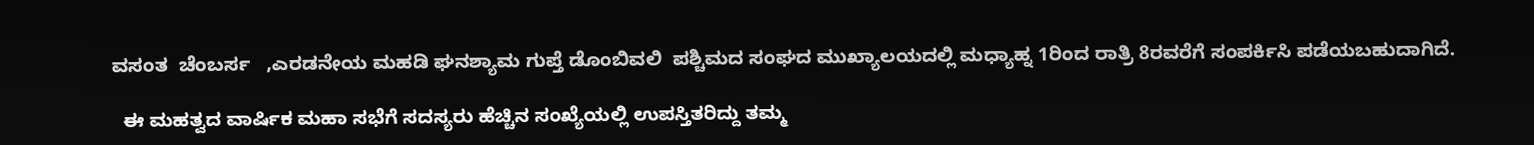ವಸಂತ  ಚೆಂಬರ್ಸ   ,ಎರಡನೇಯ ಮಹಡಿ ಘನಶ್ಯಾಮ ಗುಪ್ತೆ ಡೊಂಬಿವಲಿ  ಪಶ್ಚಿಮದ ಸಂಘದ ಮುಖ್ಯಾಲಯದಲ್ಲಿ ಮಧ್ಯಾಹ್ನ 1ರಿಂದ ರಾತ್ರಿ 8ರವರೆಗೆ ಸಂಪರ್ಕಿಸಿ ಪಡೆಯಬಹುದಾಗಿದೆ.

  ಈ ಮಹತ್ವದ ವಾರ್ಷಿಕ ಮಹಾ ಸಭೆಗೆ ಸದಸ್ಯರು ಹೆಚ್ಚಿನ ಸಂಖ್ಯೆಯಲ್ಲಿ ಉಪಸ್ತಿತರಿದ್ದು ತಮ್ಮ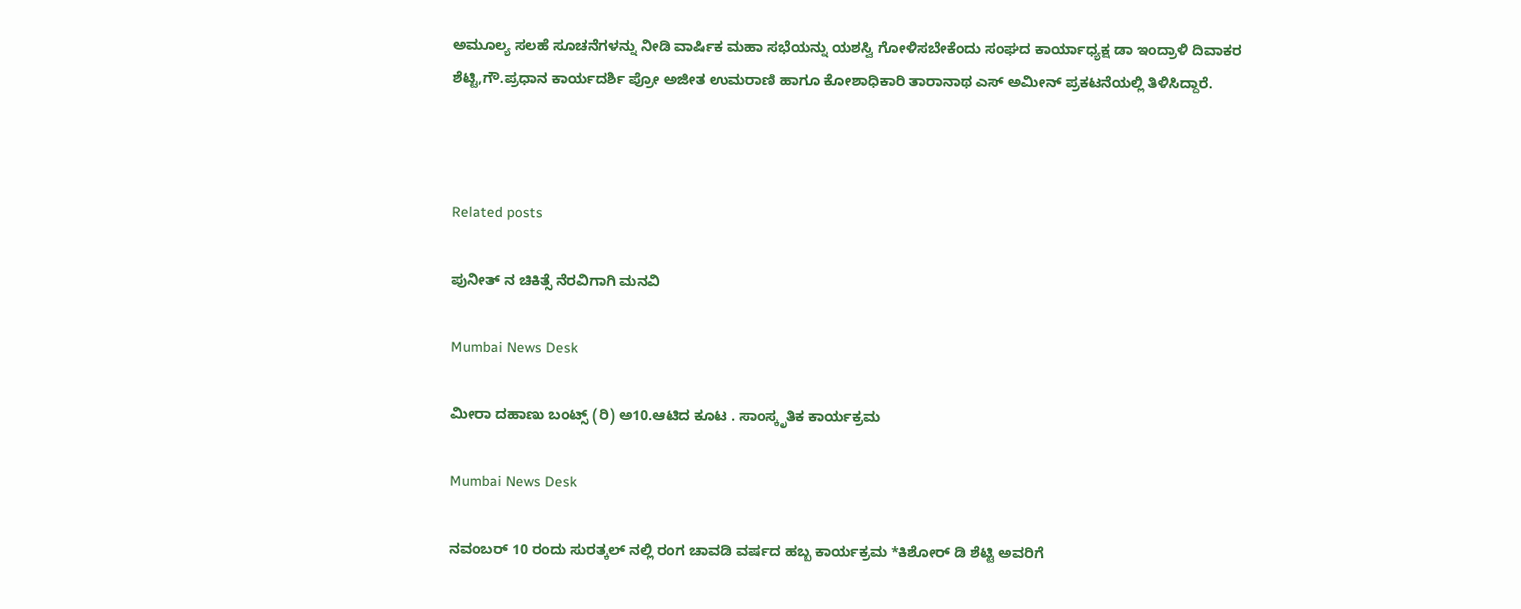ಅಮೂಲ್ಯ ಸಲಹೆ ಸೂಚನೆಗಳನ್ನು ನೀಡಿ ವಾರ್ಷಿಕ ಮಹಾ ಸಭೆಯನ್ನು ಯಶಸ್ವಿ ಗೋಳಿಸಬೇಕೆಂದು ಸಂಘದ ಕಾರ್ಯಾಧ್ಯಕ್ಷ ಡಾ ಇಂದ್ರಾಳಿ ದಿವಾಕರ ಶೆಟ್ಟಿ,ಗೌ.ಪ್ರಧಾನ ಕಾರ್ಯದರ್ಶಿ ಪ್ರೋ ಅಜೀತ ಉಮರಾಣಿ ಹಾಗೂ ಕೋಶಾಧಿಕಾರಿ ತಾರಾನಾಥ ಎಸ್ ಅಮೀನ್ ಪ್ರಕಟನೆಯಲ್ಲಿ ತಿಳಿಸಿದ್ದಾರೆ.



Related posts

ಪುನೀತ್ ನ ಚಿಕಿತ್ಸೆ ನೆರವಿಗಾಗಿ ಮನವಿ

Mumbai News Desk

ಮೀರಾ ದಹಾಣು ಬಂಟ್ಸ್ (ರಿ) ಅ10.ಆಟಿದ ಕೂಟ . ಸಾಂಸ್ಕೃತಿಕ ಕಾರ್ಯಕ್ರಮ

Mumbai News Desk

ನವಂಬರ್ 10 ರಂದು ಸುರತ್ಕಲ್ ನಲ್ಲಿ ರಂಗ ಚಾವಡಿ ವರ್ಷದ ಹಬ್ಬ ಕಾರ್ಯಕ್ರಮ *ಕಿಶೋರ್ ಡಿ ಶೆಟ್ಟಿ ಅವರಿಗೆ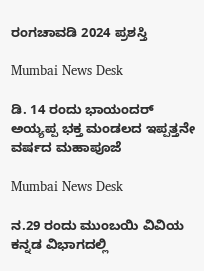ರಂಗಚಾವಡಿ 2024 ಪ್ರಶಸ್ತಿ

Mumbai News Desk

ಡಿ. 14 ರಂದು ಭಾಯಂದರ್ ಅಯ್ಯಪ್ಪ ಭಕ್ತ ಮಂಡಲದ ಇಪ್ಪತ್ತನೇ ವರ್ಷದ ಮಹಾಪೂಜೆ

Mumbai News Desk

ನ.29 ರಂದು ಮುಂಬಯಿ ವಿವಿಯ ಕನ್ನಡ ವಿಭಾಗದಲ್ಲಿ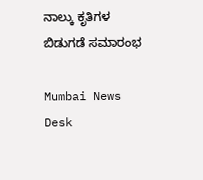ನಾಲ್ಕು ಕೃತಿಗಳ ಬಿಡುಗಡೆ ಸಮಾರಂಭ

Mumbai News Desk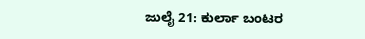ಜುಲೈ 21: ಕುರ್ಲಾ ಬಂಟರ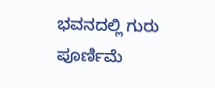ಭವನದಲ್ಲಿ ಗುರು ಪೂರ್ಣಿಮೆ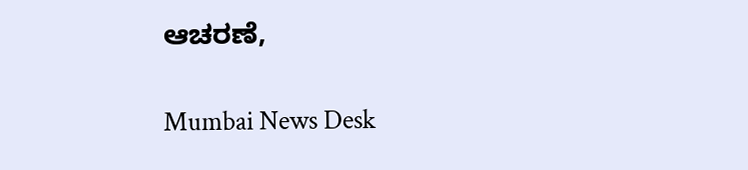ಆಚರಣೆ,

Mumbai News Desk